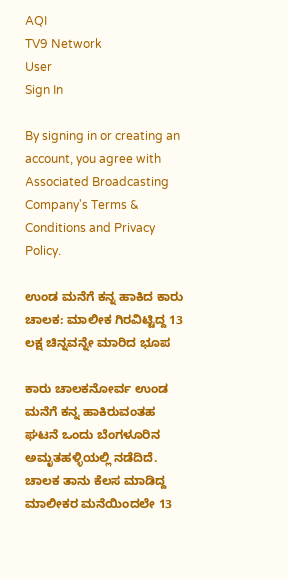AQI
TV9 Network
User
Sign In

By signing in or creating an account, you agree with Associated Broadcasting Company's Terms & Conditions and Privacy Policy.

ಉಂಡ ಮನೆಗೆ ಕನ್ನ ಹಾಕಿದ ಕಾರು ಚಾಲಕ: ಮಾಲೀಕ ಗಿರವಿಟ್ಟಿದ್ದ 13 ಲಕ್ಷ ಚಿನ್ನವನ್ನೇ ಮಾರಿದ ಭೂಪ

ಕಾರು ಚಾಲಕನೋರ್ವ ಉಂಡ ಮನೆಗೆ ಕನ್ನ ಹಾಕಿರುವಂತಹ ಘಟನೆ ಒಂದು ಬೆಂಗಳೂರಿನ ಅಮೃತಹಳ್ಳಿಯಲ್ಲಿ ನಡೆದಿದೆ. ಚಾಲಕ ತಾನು ಕೆಲಸ ಮಾಡಿದ್ದ ಮಾಲೀಕರ ಮನೆಯಿಂದಲೇ 13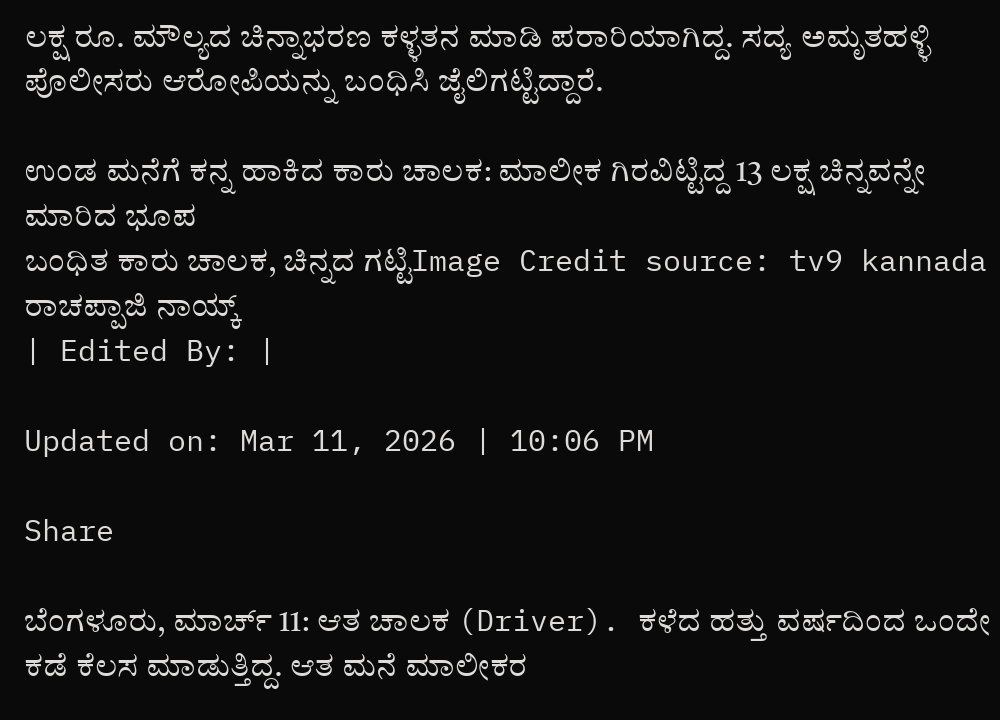ಲಕ್ಷ ರೂ. ಮೌಲ್ಯದ ಚಿನ್ನಾಭರಣ ಕಳ್ಳತನ ಮಾಡಿ ಪರಾರಿಯಾಗಿದ್ದ. ಸದ್ಯ ಅಮೃತಹಳ್ಳಿ ಪೊಲೀಸರು ಆರೋಪಿಯನ್ನು ಬಂಧಿಸಿ ಜೈಲಿಗಟ್ಟಿದ್ದಾರೆ.

ಉಂಡ ಮನೆಗೆ ಕನ್ನ ಹಾಕಿದ ಕಾರು ಚಾಲಕ: ಮಾಲೀಕ ಗಿರವಿಟ್ಟಿದ್ದ 13 ಲಕ್ಷ ಚಿನ್ನವನ್ನೇ ಮಾರಿದ ಭೂಪ
ಬಂಧಿತ ಕಾರು ಚಾಲಕ, ಚಿನ್ನದ ಗಟ್ಟಿImage Credit source: tv9 kannada
ರಾಚಪ್ಪಾಜಿ ನಾಯ್ಕ್
| Edited By: |

Updated on: Mar 11, 2026 | 10:06 PM

Share

ಬೆಂಗಳೂರು, ಮಾರ್ಚ್ 11: ಆತ ಚಾಲಕ (Driver). ಕಳೆದ ಹತ್ತು ವರ್ಷದಿಂದ ಒಂದೇ ಕಡೆ ಕೆಲಸ ಮಾಡುತ್ತಿದ್ದ. ಆತ ಮನೆ ಮಾಲೀಕರ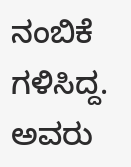ನಂಬಿಕೆ ಗಳಿಸಿದ್ದ. ಅವರು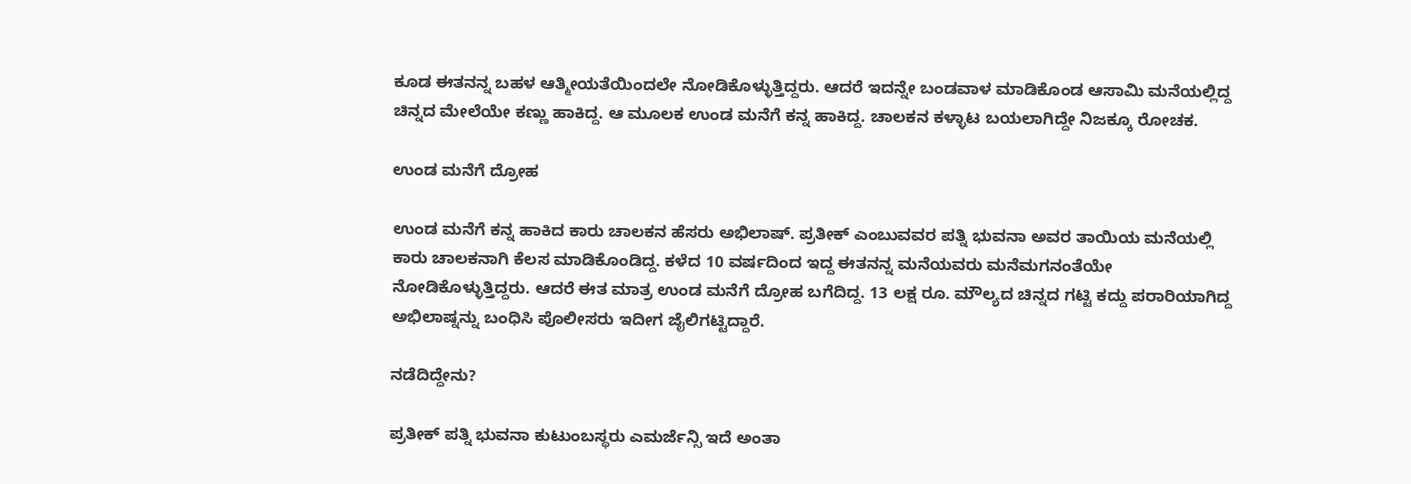ಕೂಡ ಈತನನ್ನ ಬಹಳ ಆತ್ಮೀಯತೆಯಿಂದಲೇ ನೋಡಿಕೊಳ್ಳುತ್ತಿದ್ದರು. ಆದರೆ ಇದನ್ನೇ ಬಂಡವಾಳ ಮಾಡಿಕೊಂಡ ಆಸಾಮಿ ಮನೆಯಲ್ಲಿದ್ದ ಚಿನ್ನದ ಮೇಲೆಯೇ ಕಣ್ಣು ಹಾಕಿದ್ದ. ಆ ಮೂಲಕ ಉಂಡ ಮನೆಗೆ ಕನ್ನ ಹಾಕಿದ್ದ. ಚಾಲಕನ ಕಳ್ಳಾಟ ಬಯಲಾಗಿದ್ದೇ ನಿಜಕ್ಕೂ ರೋಚಕ.

ಉಂಡ ಮನೆಗೆ ದ್ರೋಹ

ಉಂಡ ಮನೆಗೆ ಕನ್ನ ಹಾಕಿದ ಕಾರು ಚಾಲಕನ ಹೆಸರು ಅಭಿಲಾಷ್. ಪ್ರತೀಕ್ ಎಂಬುವವರ ಪತ್ನಿ ಭುವನಾ ಅವರ ತಾಯಿಯ ಮನೆಯಲ್ಲಿ ಕಾರು ಚಾಲಕನಾಗಿ ಕೆಲಸ ಮಾಡಿಕೊಂಡಿದ್ದ. ಕಳೆದ 10 ವರ್ಷದಿಂದ ಇದ್ದ ಈತನನ್ನ ಮನೆಯವರು ಮನೆಮಗನಂತೆಯೇ ನೋಡಿಕೊಳ್ಳುತ್ತಿದ್ದರು. ಆದರೆ ಈತ ಮಾತ್ರ ಉಂಡ ಮನೆಗೆ ದ್ರೋಹ ಬಗೆದಿದ್ದ. 13 ಲಕ್ಷ ರೂ. ಮೌಲ್ಯದ ಚಿನ್ನದ ಗಟ್ಟಿ ಕದ್ದು ಪರಾರಿಯಾಗಿದ್ದ ಅಭಿಲಾಷ್ನನ್ನು ಬಂಧಿಸಿ ಪೊಲೀಸರು ಇದೀಗ ಜೈಲಿಗಟ್ಟಿದ್ದಾರೆ.

ನಡೆದಿದ್ದೇನು?

ಪ್ರತೀಕ್ ಪತ್ನಿ ಭುವನಾ ಕುಟುಂಬಸ್ಥರು ಎಮರ್ಜೆನ್ಸಿ ಇದೆ ಅಂತಾ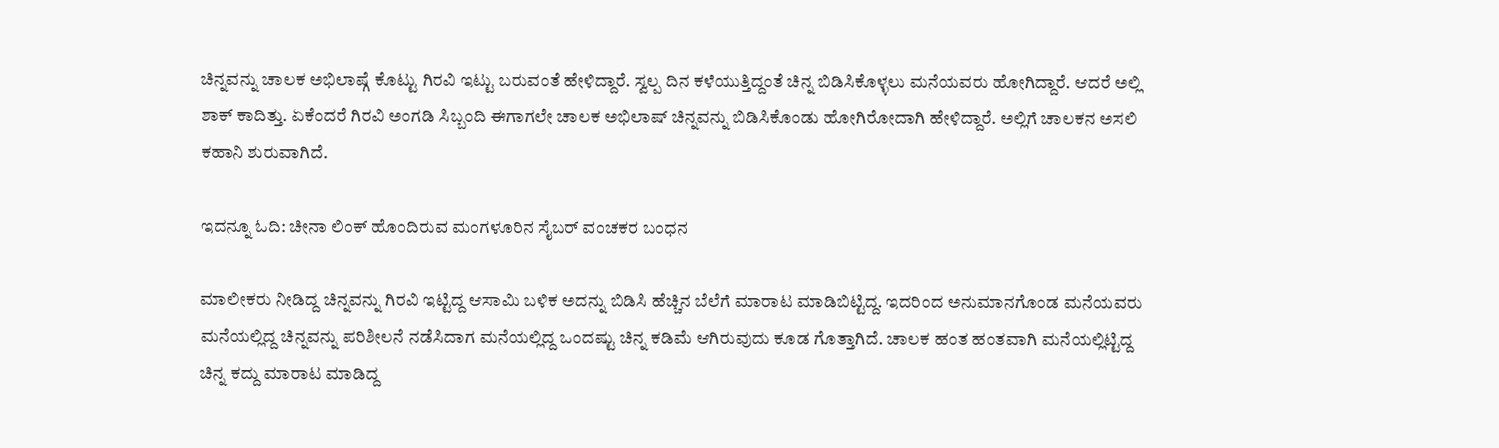ಚಿನ್ನವನ್ನು ಚಾಲಕ ಅಭಿಲಾಷ್ಗೆ ಕೊಟ್ಟು ಗಿರವಿ ಇಟ್ಟು ಬರುವಂತೆ ಹೇಳಿದ್ದಾರೆ. ಸ್ವಲ್ಪ ದಿನ ಕಳೆಯುತ್ತಿದ್ದಂತೆ ಚಿನ್ನ ಬಿಡಿಸಿಕೊಳ್ಳಲು ಮನೆಯವರು ಹೋಗಿದ್ದಾರೆ. ಆದರೆ ಅಲ್ಲಿ ಶಾಕ್ ಕಾದಿತ್ತು. ಏಕೆಂದರೆ ಗಿರವಿ ಅಂಗಡಿ ಸಿಬ್ಬಂದಿ ಈಗಾಗಲೇ ಚಾಲಕ ಅಭಿಲಾಷ್ ಚಿನ್ನವನ್ನು ಬಿಡಿಸಿಕೊಂಡು ಹೋಗಿರೋದಾಗಿ ಹೇಳಿದ್ದಾರೆ. ಅಲ್ಲಿಗೆ ಚಾಲಕನ ಅಸಲಿ ಕಹಾನಿ ಶುರುವಾಗಿದೆ.

ಇದನ್ನೂ ಓದಿ: ಚೀನಾ ಲಿಂಕ್ ಹೊಂದಿರುವ ಮಂಗಳೂರಿನ ಸೈಬರ್ ವಂಚಕರ ಬಂಧನ

ಮಾಲೀಕರು ನೀಡಿದ್ದ ಚಿನ್ನವನ್ನು ಗಿರವಿ ಇಟ್ಟಿದ್ದ ಆಸಾಮಿ ಬಳಿಕ ಅದನ್ನು ಬಿಡಿಸಿ ಹೆಚ್ಚಿನ ಬೆಲೆಗೆ ಮಾರಾಟ ಮಾಡಿಬಿಟ್ಟಿದ್ದ. ಇದರಿಂದ ಅನುಮಾನಗೊಂಡ ಮನೆಯವರು ಮನೆಯಲ್ಲಿದ್ದ ಚಿನ್ನವನ್ನು ಪರಿಶೀಲನೆ ನಡೆಸಿದಾಗ ಮನೆಯಲ್ಲಿದ್ದ ಒಂದಷ್ಟು ಚಿನ್ನ ಕಡಿಮೆ ಆಗಿರುವುದು ಕೂಡ ಗೊತ್ತಾಗಿದೆ. ಚಾಲಕ ಹಂತ ಹಂತವಾಗಿ ಮನೆಯಲ್ಲಿಟ್ಟಿದ್ದ ಚಿನ್ನ ಕದ್ದು ಮಾರಾಟ ಮಾಡಿದ್ದ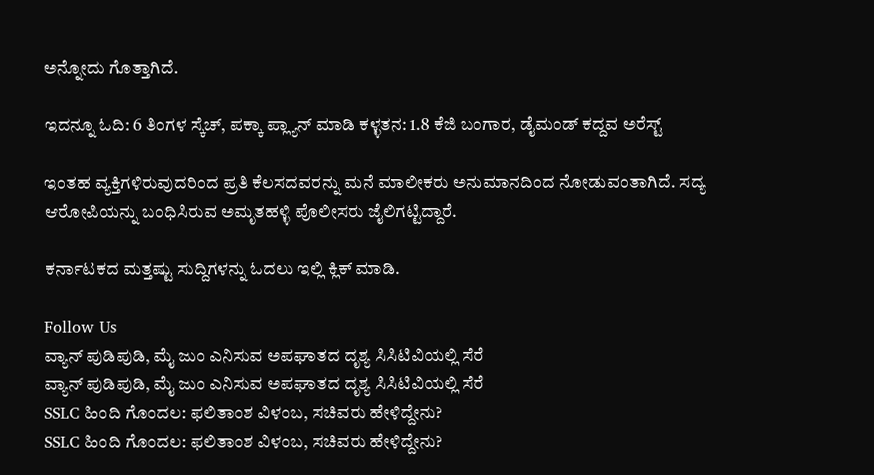ಅನ್ನೋದು ಗೊತ್ತಾಗಿದೆ.

ಇದನ್ನೂ ಓದಿ: 6 ತಿಂಗಳ ಸ್ಕೆಚ್, ಪಕ್ಕಾ ಪ್ಲ್ಯಾನ್ ಮಾಡಿ ಕಳ್ಳತನ: 1.8 ಕೆಜಿ ಬಂಗಾರ, ಡೈಮಂಡ್ ಕದ್ದವ ಅರೆಸ್ಟ್

ಇಂತಹ ವ್ಯಕ್ತಿಗಳಿರುವುದರಿಂದ ಪ್ರತಿ ಕೆಲಸದವರನ್ನು ಮನೆ ಮಾಲೀಕರು ಅನುಮಾನದಿಂದ ನೋಡುವಂತಾಗಿದೆ. ಸದ್ಯ ಆರೋಪಿಯನ್ನು ಬಂಧಿಸಿರುವ ಅಮೃತಹಳ್ಳಿ ಪೊಲೀಸರು ಜೈಲಿಗಟ್ಟಿದ್ದಾರೆ.

ಕರ್ನಾಟಕದ ಮತ್ತಷ್ಟು ಸುದ್ದಿಗಳನ್ನು ಓದಲು ಇಲ್ಲಿ ಕ್ಲಿಕ್ ಮಾಡಿ.

Follow Us
ವ್ಯಾನ್ ಪುಡಿಪುಡಿ, ಮೈ ಜುಂ ಎನಿಸುವ ಅಪಘಾತದ ದೃಶ್ಯ ಸಿಸಿಟಿವಿಯಲ್ಲಿ ಸೆರೆ
ವ್ಯಾನ್ ಪುಡಿಪುಡಿ, ಮೈ ಜುಂ ಎನಿಸುವ ಅಪಘಾತದ ದೃಶ್ಯ ಸಿಸಿಟಿವಿಯಲ್ಲಿ ಸೆರೆ
SSLC ಹಿಂದಿ ಗೊಂದಲ: ಫಲಿತಾಂಶ ವಿಳಂಬ, ಸಚಿವರು ಹೇಳಿದ್ದೇನು?
SSLC ಹಿಂದಿ ಗೊಂದಲ: ಫಲಿತಾಂಶ ವಿಳಂಬ, ಸಚಿವರು ಹೇಳಿದ್ದೇನು?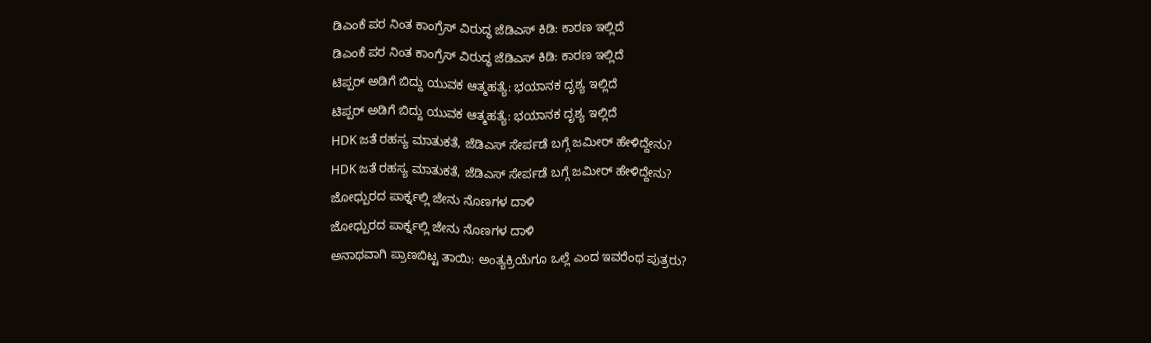ಡಿಎಂಕೆ ಪರ ನಿಂತ ಕಾಂಗ್ರೆಸ್ ವಿರುದ್ಧ ಜೆಡಿಎಸ್ ಕಿಡಿ: ಕಾರಣ ಇಲ್ಲಿದೆ
ಡಿಎಂಕೆ ಪರ ನಿಂತ ಕಾಂಗ್ರೆಸ್ ವಿರುದ್ಧ ಜೆಡಿಎಸ್ ಕಿಡಿ: ಕಾರಣ ಇಲ್ಲಿದೆ
ಟಿಪ್ಪರ್ ಅಡಿಗೆ ಬಿದ್ದು ಯುವಕ ಆತ್ಮಹತ್ಯೆ: ಭಯಾನಕ ದೃಶ್ಯ ಇಲ್ಲಿದೆ
ಟಿಪ್ಪರ್ ಅಡಿಗೆ ಬಿದ್ದು ಯುವಕ ಆತ್ಮಹತ್ಯೆ: ಭಯಾನಕ ದೃಶ್ಯ ಇಲ್ಲಿದೆ
HDK ಜತೆ ರಹಸ್ಯ ಮಾತುಕತೆ, ಜೆಡಿಎಸ್ ಸೇರ್ಪಡೆ ಬಗ್ಗೆ ಜಮೀರ್ ಹೇಳಿದ್ದೇನು?
HDK ಜತೆ ರಹಸ್ಯ ಮಾತುಕತೆ, ಜೆಡಿಎಸ್ ಸೇರ್ಪಡೆ ಬಗ್ಗೆ ಜಮೀರ್ ಹೇಳಿದ್ದೇನು?
ಜೋಧ್ಪುರದ ಪಾರ್ಕ್ನಲ್ಲಿ ಜೇನು ನೊಣಗಳ ದಾಳಿ
ಜೋಧ್ಪುರದ ಪಾರ್ಕ್ನಲ್ಲಿ ಜೇನು ನೊಣಗಳ ದಾಳಿ
ಅನಾಥವಾಗಿ ಪ್ರಾಣಬಿಟ್ಟ ತಾಯಿ: ಅಂತ್ಯಕ್ರಿಯೆಗೂ ಒಲ್ಲೆ ಎಂದ ಇವರೆಂಥ ಪುತ್ರರು?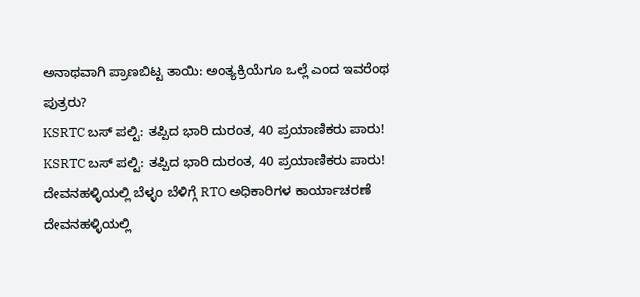ಅನಾಥವಾಗಿ ಪ್ರಾಣಬಿಟ್ಟ ತಾಯಿ: ಅಂತ್ಯಕ್ರಿಯೆಗೂ ಒಲ್ಲೆ ಎಂದ ಇವರೆಂಥ ಪುತ್ರರು?
KSRTC ಬಸ್ ಪಲ್ಟಿ: ತಪ್ಪಿದ ಭಾರಿ ದುರಂತ, 40 ಪ್ರಯಾಣಿಕರು ಪಾರು!
KSRTC ಬಸ್ ಪಲ್ಟಿ: ತಪ್ಪಿದ ಭಾರಿ ದುರಂತ, 40 ಪ್ರಯಾಣಿಕರು ಪಾರು!
ದೇವನಹಳ್ಳಿಯಲ್ಲಿ ಬೆಳ್ಳಂ ಬೆಳಿಗ್ಗೆ RTO ಅಧಿಕಾರಿಗಳ ಕಾರ್ಯಾಚರಣೆ
ದೇವನಹಳ್ಳಿಯಲ್ಲಿ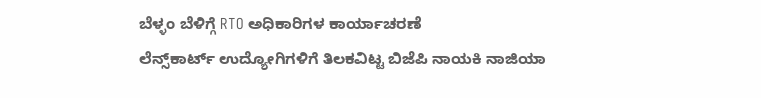ಬೆಳ್ಳಂ ಬೆಳಿಗ್ಗೆ RTO ಅಧಿಕಾರಿಗಳ ಕಾರ್ಯಾಚರಣೆ
ಲೆನ್ಸ್‌ಕಾರ್ಟ್ ಉದ್ಯೋಗಿಗಳಿಗೆ ತಿಲಕವಿಟ್ಟ ಬಿಜೆಪಿ ನಾಯಕಿ ನಾಜಿಯಾ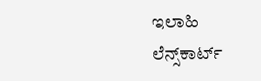ಇಲಾಹಿ
ಲೆನ್ಸ್‌ಕಾರ್ಟ್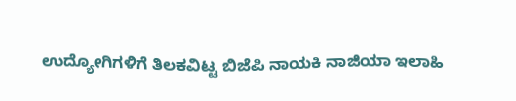ಉದ್ಯೋಗಿಗಳಿಗೆ ತಿಲಕವಿಟ್ಟ ಬಿಜೆಪಿ ನಾಯಕಿ ನಾಜಿಯಾ ಇಲಾಹಿ